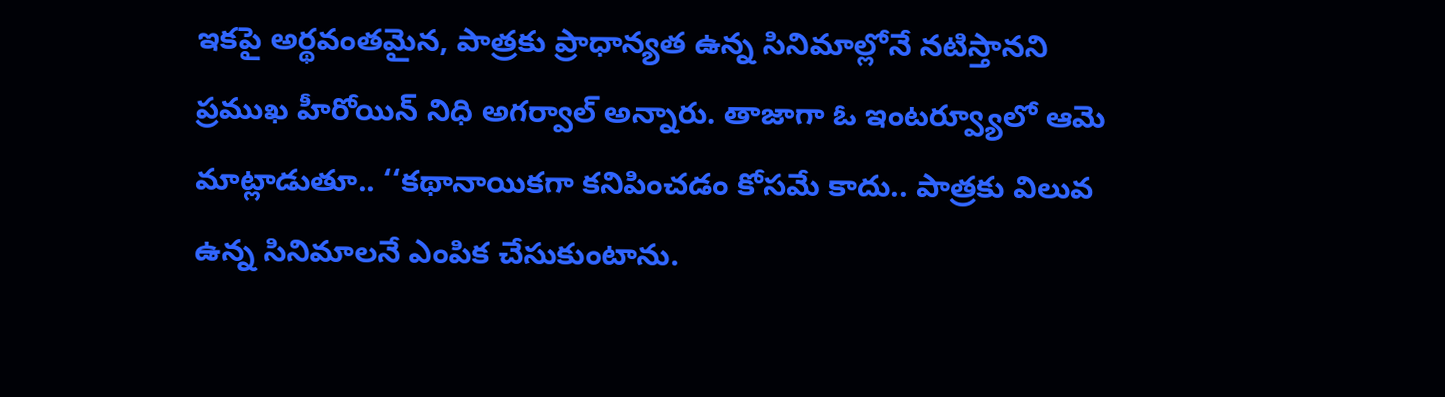ఇకపై అర్థవంతమైన, పాత్రకు ప్రాధాన్యత ఉన్న సినిమాల్లోనే నటిస్తానని ప్రముఖ హీరోయిన్ నిధి అగర్వాల్ అన్నారు. తాజాగా ఓ ఇంటర్వ్యూలో ఆమె మాట్లాడుతూ.. ‘‘కథానాయికగా కనిపించడం కోసమే కాదు.. పాత్రకు విలువ ఉన్న సినిమాలనే ఎంపిక చేసుకుంటాను.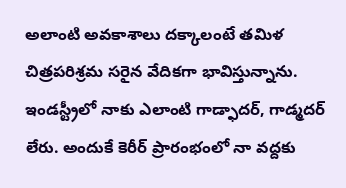అలాంటి అవకాశాలు దక్కాలంటే తమిళ చిత్రపరిశ్రమ సరైన వేదికగా భావిస్తున్నాను. ఇండస్ట్రీలో నాకు ఎలాంటి గాడ్ఫాదర్, గాడ్మదర్ లేరు. అందుకే కెరీర్ ప్రారంభంలో నా వద్దకు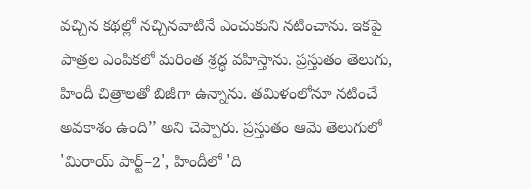వచ్చిన కథల్లో నచ్చినవాటినే ఎంచుకుని నటించాను. ఇకపై పాత్రల ఎంపికలో మరింత శ్రద్ధ వహిస్తాను. ప్రస్తుతం తెలుగు, హిందీ చిత్రాలతో బిజీగా ఉన్నాను. తమిళంలోనూ నటించే అవకాశం ఉంది’’ అని చెప్పారు. ప్రస్తుతం ఆమె తెలుగులో 'మిరాయ్ పార్ట్–2', హిందీలో 'ది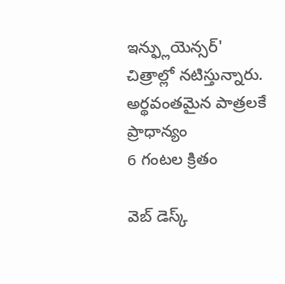ఇన్ఫ్లుయెన్సర్' చిత్రాల్లో నటిస్తున్నారు.
అర్థవంతమైన పాత్రలకే ప్రాధాన్యం
6 గంటల క్రితం

వెబ్ డెస్క్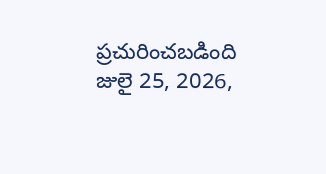ప్రచురించబడింది జులై 25, 2026,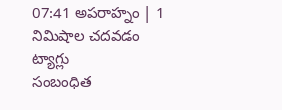07:41 అపరాహ్నం | 1 నిమిషాల చదవడం
ట్యాగ్లు
సంబంధిత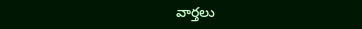వార్తలు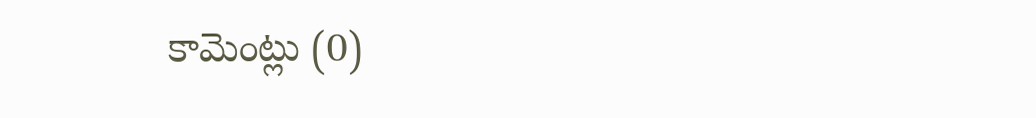కామెంట్లు (0)